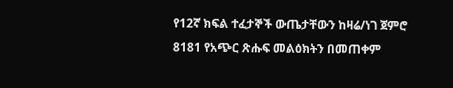የ12ኛ ክፍል ተፈታኞች ውጤታቸውን ከዛሬ/ነገ ጀምሮ 8181 የአጭር ጽሑፍ መልዕክትን በመጠቀም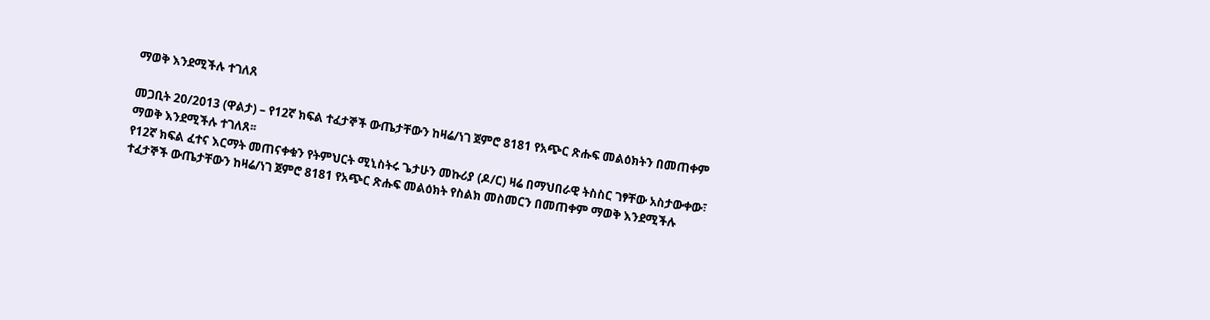ማወቅ እንደሚችሉ ተገለጸ

መጋቢት 20/2013 (ዋልታ) – የ12ኛ ክፍል ተፈታኞች ውጤታቸውን ከዛሬ/ነገ ጀምሮ 8181 የአጭር ጽሑፍ መልዕክትን በመጠቀም ማወቅ እንደሚችሉ ተገለጸ፡፡
የ12ኛ ክፍል ፈተና እርማት መጠናቀቁን የትምህርት ሚኒስትሩ ጌታሁን መኩሪያ (ዶ/ር) ዛሬ በማህበራዊ ትስስር ገፃቸው አስታውቀው፣ ተፈታኞች ውጤታቸውን ከዛሬ/ነገ ጀምሮ 8181 የአጭር ጽሑፍ መልዕክት የስልክ መስመርን በመጠቀም ማወቅ እንደሚችሉ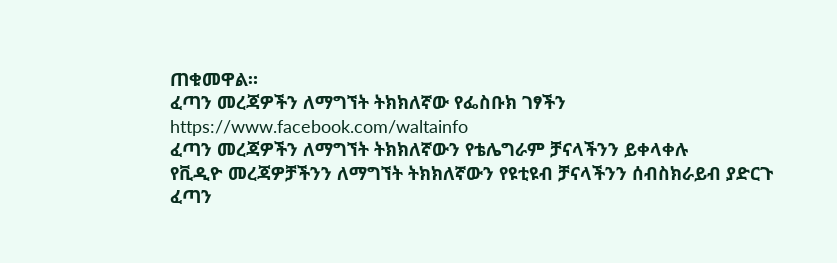ጠቁመዋል።
ፈጣን መረጃዎችን ለማግኘት ትክክለኛው የፌስቡክ ገፃችን
https://www.facebook.com/waltainfo
ፈጣን መረጃዎችን ለማግኘት ትክክለኛውን የቴሌግራም ቻናላችንን ይቀላቀሉ
የቪዲዮ መረጃዎቻችንን ለማግኘት ትክክለኛውን የዩቲዩብ ቻናላችንን ሰብስክራይብ ያድርጉ
ፈጣን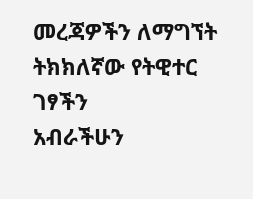መረጃዎችን ለማግኘት ትክክለኛው የትዊተር ገፃችን
አብራችሁን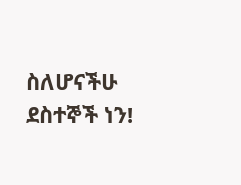ስለሆናችሁ ደስተኞች ነን!